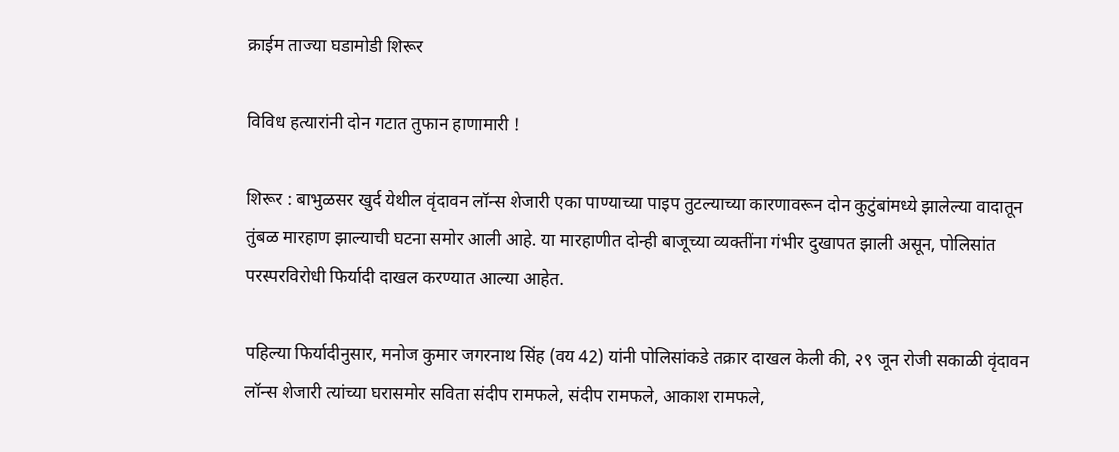क्राईम ताज्या घडामोडी शिरूर

विविध हत्यारांनी दोन गटात तुफान हाणामारी !

शिरूर : बाभुळसर खुर्द येथील वृंदावन लॉन्स शेजारी एका पाण्याच्या पाइप तुटल्याच्या कारणावरून दोन कुटुंबांमध्ये झालेल्या वादातून तुंबळ मारहाण झाल्याची घटना समोर आली आहे. या मारहाणीत दोन्ही बाजूच्या व्यक्तींना गंभीर दुखापत झाली असून, पोलिसांत परस्परविरोधी फिर्यादी दाखल करण्यात आल्या आहेत.

पहिल्या फिर्यादीनुसार, मनोज कुमार जगरनाथ सिंह (वय 42) यांनी पोलिसांकडे तक्रार दाखल केली की, २९ जून रोजी सकाळी वृंदावन लॉन्स शेजारी त्यांच्या घरासमोर सविता संदीप रामफले, संदीप रामफले, आकाश रामफले,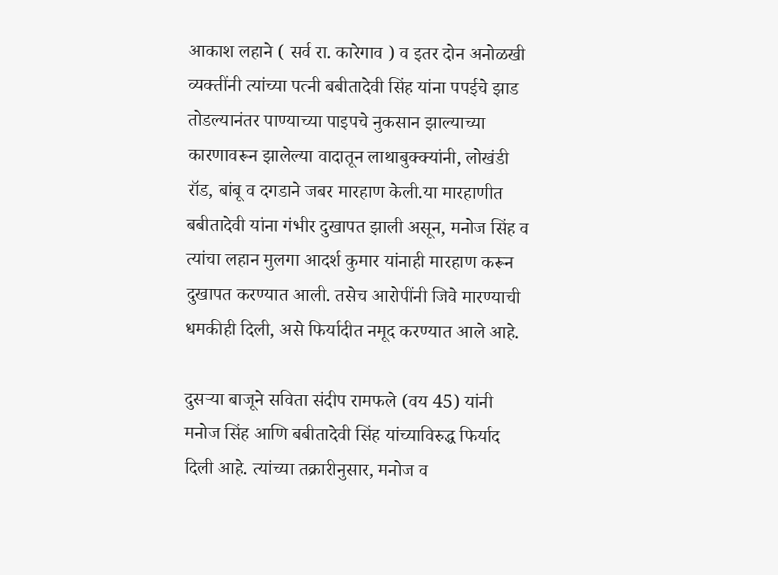आकाश लहाने ( सर्व रा. कारेगाव ) व इतर दोन अनोळखी व्यक्तींनी त्यांच्या पत्नी बबीतादेवी सिंह यांना पपईचे झाड तोडल्यानंतर पाण्याच्या पाइपचे नुकसान झाल्याच्या कारणावरून झालेल्या वादातून लाथाबुक्क्यांनी, लोखंडी रॉड, बांबू व दगडाने जबर मारहाण केली.या मारहाणीत बबीतादेवी यांना गंभीर दुखापत झाली असून, मनोज सिंह व त्यांचा लहान मुलगा आदर्श कुमार यांनाही मारहाण करून दुखापत करण्यात आली. तसेच आरोपींनी जिवे मारण्याची धमकीही दिली, असे फिर्यादीत नमूद करण्यात आले आहे.

दुसऱ्या बाजूने सविता संदीप रामफले (वय 45) यांनी मनोज सिंह आणि बबीतादेवी सिंह यांच्याविरुद्ध फिर्याद दिली आहे. त्यांच्या तक्रारीनुसार, मनोज व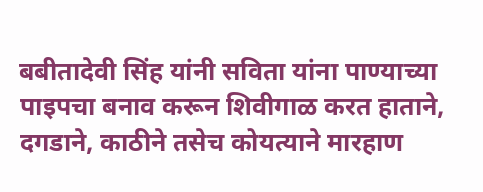बबीतादेवी सिंह यांनी सविता यांना पाण्याच्या पाइपचा बनाव करून शिवीगाळ करत हाताने, दगडाने, काठीने तसेच कोयत्याने मारहाण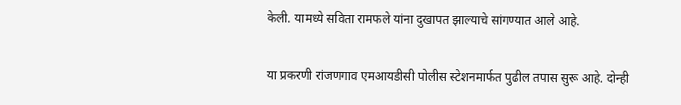केली. यामध्ये सविता रामफले यांना दुखापत झाल्याचे सांगण्यात आले आहे.

या प्रकरणी रांजणगाव एमआयडीसी पोलीस स्टेशनमार्फत पुढील तपास सुरू आहे. दोन्ही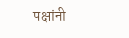पक्षांनी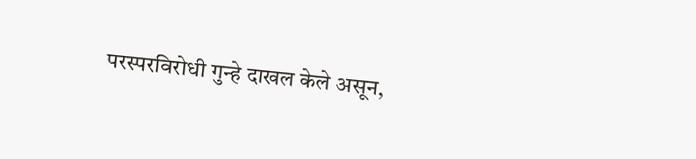परस्परविरोधी गुन्हे दाखल केले असून,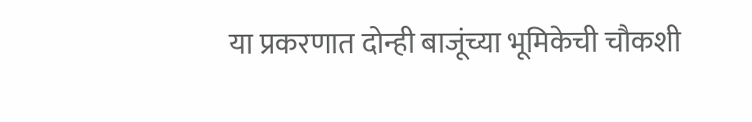या प्रकरणात दोन्ही बाजूंच्या भूमिकेची चौकशी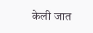केली जात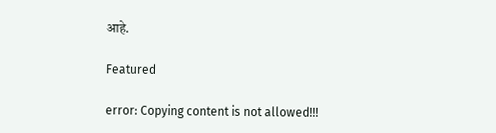आहे.

Featured

error: Copying content is not allowed!!!